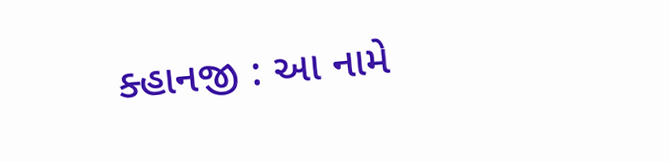ક્હાનજી : આ નામે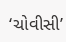‘ચોવીસી’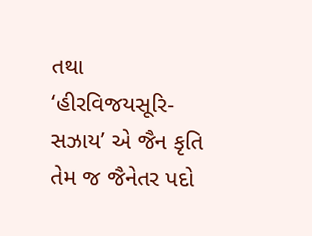તથા ‘હીરવિજયસૂરિ-સઝાય’ એ જૈન કૃતિ તેમ જ જૈનેતર પદો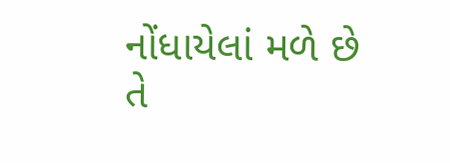નોંધાયેલાં મળે છે તે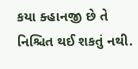કયા ક્હાનજી છે તે નિશ્ચિત થઈ શકતું નથી.